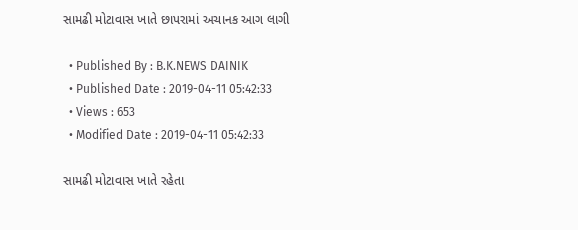સામઢી મોટાવાસ ખાતે છાપરામાં અચાનક આગ લાગી

  • Published By : B.K.NEWS DAINIK
  • Published Date : 2019-04-11 05:42:33
  • Views : 653
  • Modified Date : 2019-04-11 05:42:33

સામઢી મોટાવાસ ખાતે રહેતા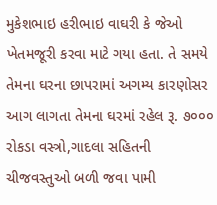મુકેશભાઇ હરીભાઇ વાઘરી કે જેઓ ખેતમજૂરી કરવા માટે ગયા હતા. તે સમયે તેમના ઘરના છાપરામાં અગમ્ય કારણોસર આગ લાગતા તેમના ઘરમાં રહેલ રૂ. ૭૦૦૦ રોકડા વસ્ત્રો,ગાદલા સહિતની
ચીજવસ્તુઓ બળી જવા પામી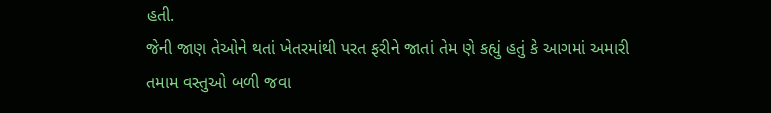હતી.
જેની જાણ તેઓને થતાં ખેતરમાંથી પરત ફરીને જાતાં તેમ ણે કહ્યું હતું કે આગમાં અમારી તમામ વસ્તુઓ બળી જવા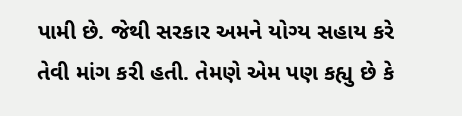પામી છે. જેથી સરકાર અમને યોગ્ય સહાય કરે તેવી માંગ કરી હતી. તેમણે એમ પણ કહ્યુ છે કે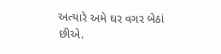અત્યારે અમે ઘર વગર બેઠાં છીએ.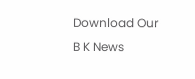Download Our B K News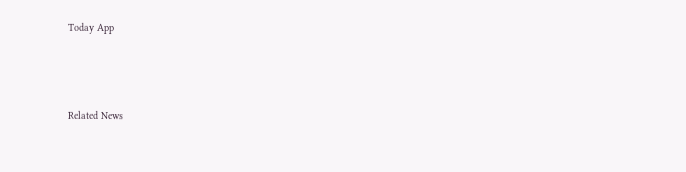Today App



Related News